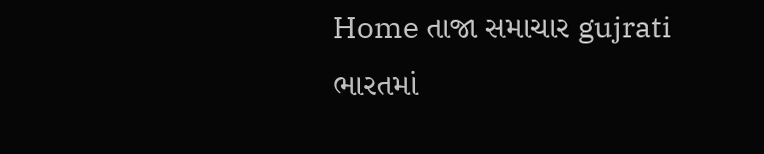Home તાજા સમાચાર gujrati ભારતમાં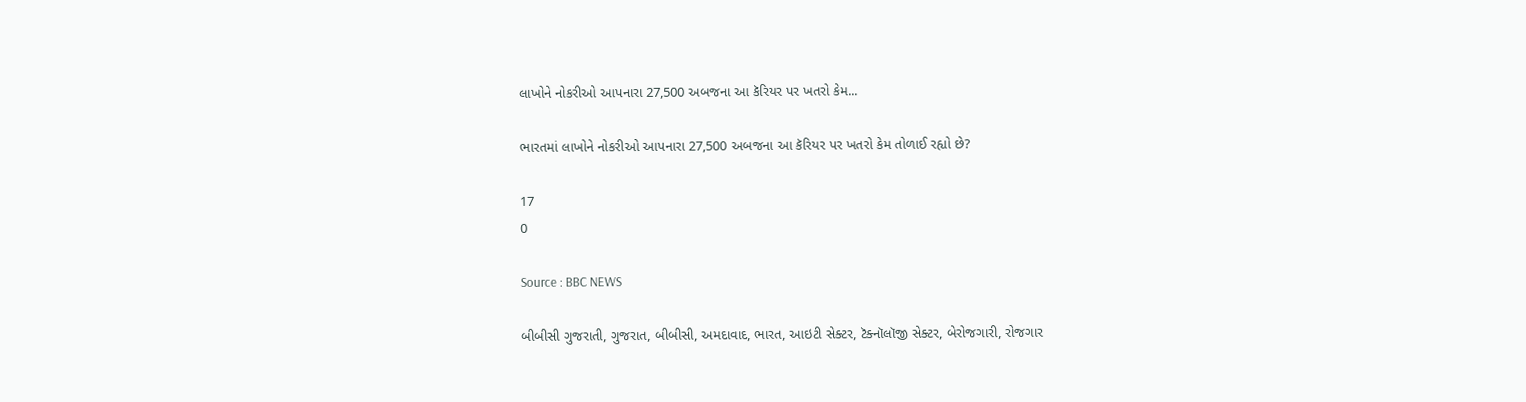લાખોને નોકરીઓ આપનારા 27,500 અબજના આ કૅરિયર પર ખતરો કેમ...

ભારતમાં લાખોને નોકરીઓ આપનારા 27,500 અબજના આ કૅરિયર પર ખતરો કેમ તોળાઈ રહ્યો છે?

17
0

Source : BBC NEWS

બીબીસી ગુજરાતી, ગુજરાત, બીબીસી, અમદાવાદ, ભારત, આઇટી સેક્ટર, ટૅક્નૉલૉજી સેક્ટર, બેરોજગારી, રોજગાર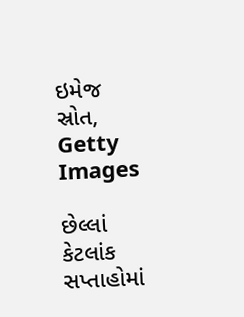ઇમેજ સ્રોત, Getty Images

છેલ્લાં કેટલાંક સપ્તાહોમાં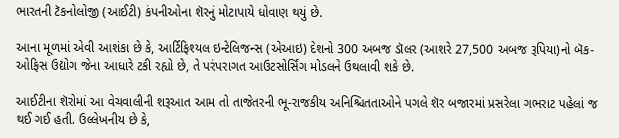ભારતની ટૅકનોલોજી (આઈટી) કંપનીઓના શૅરનું મોટાપાયે ધોવાણ થયું છે.

આના મૂળમાં એવી આશંકા છે કે, આર્ટિફિશ્યલ ઇન્ટેલિજન્સ (એઆઇ) દેશનો 300 અબજ ડૉલર (આશરે 27,500 અબજ રૂપિયા)નો બૅક-ઓફિસ ઉદ્યોગ જેના આધારે ટકી રહ્યો છે, તે પરંપરાગત આઉટસોર્સિંગ મોડલને ઉથલાવી શકે છે.

આઈટીના શૅરોમાં આ વેચવાલીની શરૂઆત આમ તો તાજેતરની ભૂ-રાજકીય અનિશ્ચિતતાઓને પગલે શૅર બજારમાં પ્રસરેલા ગભરાટ પહેલાં જ થઈ ગઈ હતી. ઉલ્લેખનીય છે કે,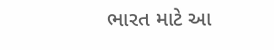ભારત માટે આ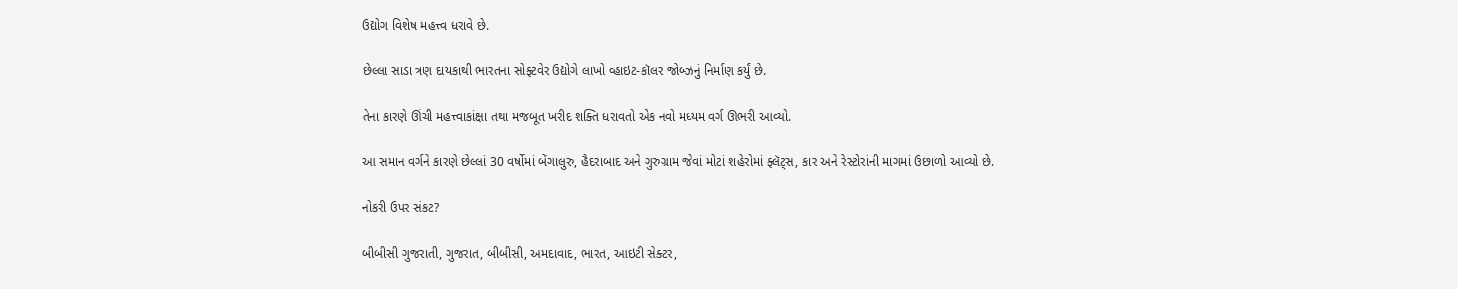ઉદ્યોગ વિશેષ મહત્ત્વ ધરાવે છે.

છેલ્લા સાડા ત્રણ દાયકાથી ભારતના સોફ્ટવેર ઉદ્યોગે લાખો વ્હાઇટ-કૉલર જોબ્ઝનું નિર્માણ કર્યું છે.

તેના કારણે ઊંચી મહત્ત્વાકાંક્ષા તથા મજબૂત ખરીદ શક્તિ ધરાવતો એક નવો મધ્યમ વર્ગ ઊભરી આવ્યો.

આ સમાન વર્ગને કારણે છેલ્લાં 30 વર્ષોમાં બેંગાલુરુ, હૈદરાબાદ અને ગુરુગ્રામ જેવાં મોટાં શહેરોમાં ફ્લૅટ્સ, કાર અને રેસ્ટોરાંની માગમાં ઉછાળો આવ્યો છે.

નોકરી ઉપર સંકટ?

બીબીસી ગુજરાતી, ગુજરાત, બીબીસી, અમદાવાદ, ભારત, આઇટી સેક્ટર,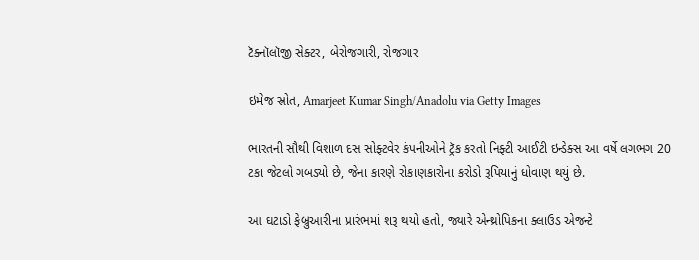ટૅક્નૉલૉજી સેક્ટર, બેરોજગારી, રોજગાર

ઇમેજ સ્રોત, Amarjeet Kumar Singh/Anadolu via Getty Images

ભારતની સૌથી વિશાળ દસ સોફ્ટવેર કંપનીઓને ટ્રૅક કરતો નિફ્ટી આઈટી ઇન્ડેક્સ આ વર્ષે લગભગ 20 ટકા જેટલો ગબડ્યો છે, જેના કારણે રોકાણકારોના કરોડો રૂપિયાનું ધોવાણ થયું છે.

આ ઘટાડો ફેબ્રુઆરીના પ્રારંભમાં શરૂ થયો હતો, જ્યારે એન્થ્રોપિકના ક્લાઉડ એજન્ટે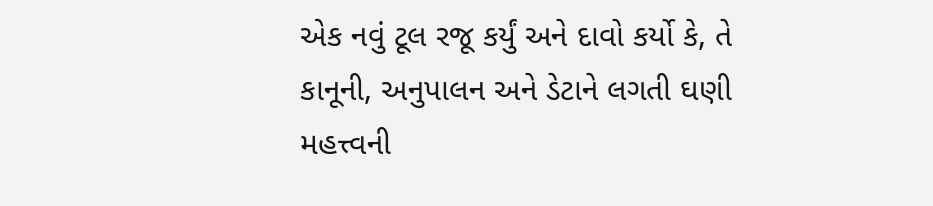એક નવું ટૂલ રજૂ કર્યું અને દાવો કર્યો કે, તે કાનૂની, અનુપાલન અને ડેટાને લગતી ઘણી મહત્ત્વની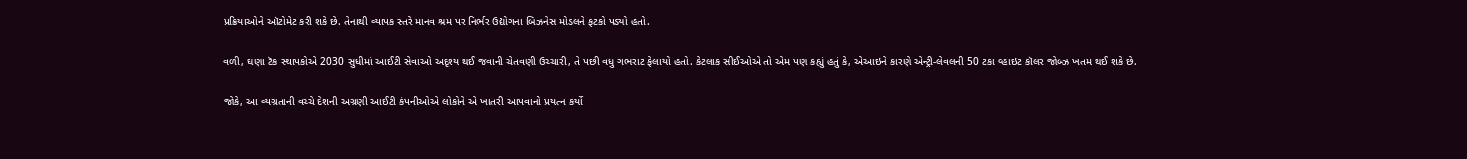પ્રક્રિયાઓને ઑટોમેટ કરી શકે છે. તેનાથી વ્યાપક સ્તરે માનવ શ્રમ પર નિર્ભર ઉદ્યોગના બિઝનેસ મોડલને ફટકો પડ્યો હતો.

વળી, ઘણા ટૅક સ્થાપકોએ 2030 સુધીમાં આઈટી સેવાઓ અદૃશ્ય થઈ જવાની ચેતવણી ઉચ્ચારી, તે પછી વધુ ગભરાટ ફેલાયો હતો. કેટલાક સીઈઓએ તો એમ પણ કહ્યું હતું કે, એઆઇને કારણે એન્ટ્રી-લેવલની 50 ટકા વ્હાઇટ કૉલર જોબ્ઝ ખતમ થઈ શકે છે.

જોકે, આ વ્યગ્રતાની વચ્ચે દેશની અગ્રણી આઈટી કંપનીઓએ લોકોને એ ખાતરી આપવાનો પ્રયત્ન કર્યો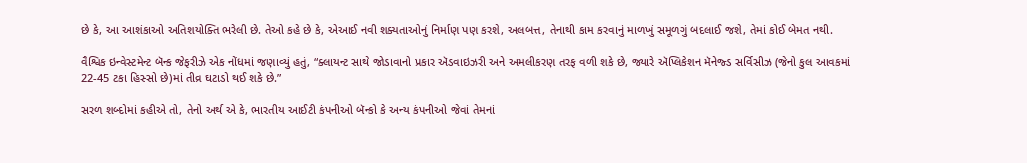છે કે, આ આશંકાઓ અતિશયોક્તિ ભરેલી છે. તેઓ કહે છે કે, એઆઈ નવી શક્યતાઓનું નિર્માણ પણ કરશે, અલબત્ત, તેનાથી કામ કરવાનું માળખું સમૂળગું બદલાઈ જશે, તેમાં કોઈ બેમત નથી.

વૈશ્વિક ઇન્વેસ્ટમેન્ટ બૅન્ક જેફરીઝે એક નોંધમાં જણાવ્યું હતું, “ક્લાયન્ટ સાથે જોડાવાનો પ્રકાર ઍડવાઇઝરી અને અમલીકરણ તરફ વળી શકે છે, જ્યારે ઍપ્લિકેશન મૅનેજ્ડ સર્વિસીઝ (જેનો કુલ આવકમાં 22-45 ટકા હિસ્સો છે)માં તીવ્ર ઘટાડો થઈ શકે છે.”

સરળ શબ્દોમાં કહીએ તો, તેનો અર્થ એ કે, ભારતીય આઈટી કંપનીઓ બૅન્કો કે અન્ય કંપનીઓ જેવાં તેમનાં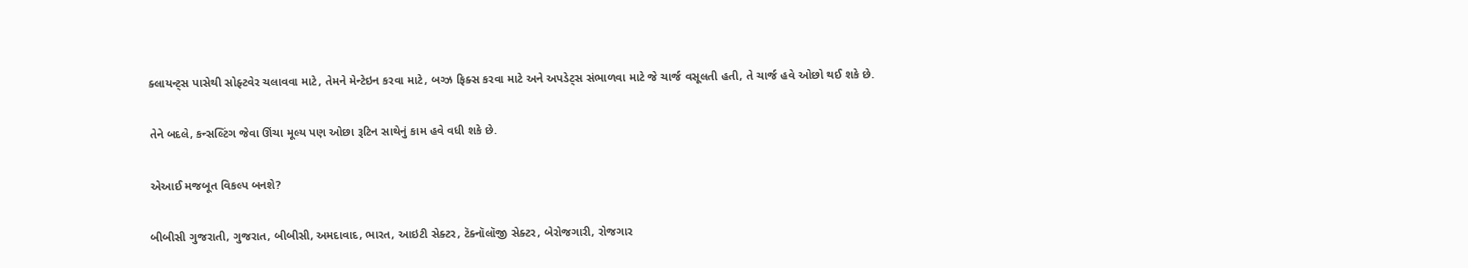ક્લાયન્ટ્સ પાસેથી સોફ્ટવેર ચલાવવા માટે, તેમને મેન્ટેઇન કરવા માટે, બગ્ઝ ફિક્સ કરવા માટે અને અપડેટ્સ સંભાળવા માટે જે ચાર્જ વસૂલતી હતી, તે ચાર્જ હવે ઓછો થઈ શકે છે.

તેને બદલે, કન્સલ્ટિંગ જેવા ઊંચા મૂલ્ય પણ ઓછા રૂટિન સાથેનું કામ હવે વધી શકે છે.

એઆઈ મજબૂત વિકલ્પ બનશે?

બીબીસી ગુજરાતી, ગુજરાત, બીબીસી, અમદાવાદ, ભારત, આઇટી સેક્ટર, ટૅક્નૉલૉજી સેક્ટર, બેરોજગારી, રોજગાર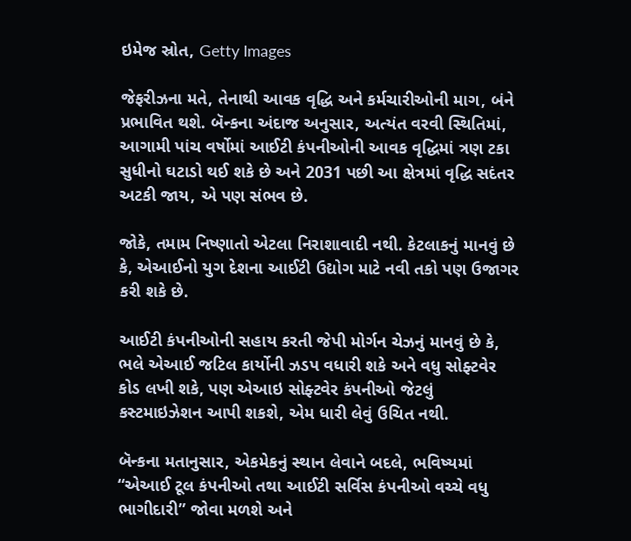ઇમેજ સ્રોત, Getty Images

જેફરીઝના મતે, તેનાથી આવક વૃદ્ધિ અને કર્મચારીઓની માગ, બંને પ્રભાવિત થશે. બૅન્કના અંદાજ અનુસાર, અત્યંત વરવી સ્થિતિમાં, આગામી પાંચ વર્ષોમાં આઈટી કંપનીઓની આવક વૃદ્ધિમાં ત્રણ ટકા સુધીનો ઘટાડો થઈ શકે છે અને 2031 પછી આ ક્ષેત્રમાં વૃદ્ધિ સદંતર અટકી જાય, એ પણ સંભવ છે.

જોકે, તમામ નિષ્ણાતો એટલા નિરાશાવાદી નથી. કેટલાકનું માનવું છે કે, એઆઈનો યુગ દેશના આઈટી ઉદ્યોગ માટે નવી તકો પણ ઉજાગર કરી શકે છે.

આઈટી કંપનીઓની સહાય કરતી જેપી મોર્ગન ચેઝનું માનવું છે કે, ભલે એઆઈ જટિલ કાર્યોની ઝડપ વધારી શકે અને વધુ સોફ્ટવેર કોડ લખી શકે, પણ એઆઇ સોફ્ટવેર કંપનીઓ જેટલું કસ્ટમાઇઝેશન આપી શકશે, એમ ધારી લેવું ઉચિત નથી.

બૅન્કના મતાનુસાર, એકમેકનું સ્થાન લેવાને બદલે, ભવિષ્યમાં “એઆઈ ટૂલ કંપનીઓ તથા આઈટી સર્વિસ કંપનીઓ વચ્ચે વધુ ભાગીદારી” જોવા મળશે અને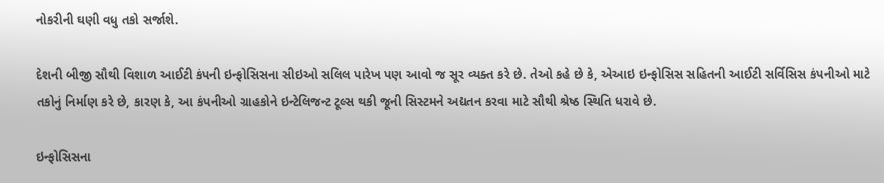નોકરીની ઘણી વધુ તકો સર્જાશે.

દેશની બીજી સૌથી વિશાળ આઈટી કંપની ઇન્ફોસિસના સીઇઓ સલિલ પારેખ પણ આવો જ સૂર વ્યક્ત કરે છે. તેઓ કહે છે કે, એઆઇ ઇન્ફોસિસ સહિતની આઈટી સર્વિસિસ કંપનીઓ માટે તકોનું નિર્માણ કરે છે, કારણ કે, આ કંપનીઓ ગ્રાહકોને ઇન્ટેલિજન્ટ ટૂલ્સ થકી જૂની સિસ્ટમને અદ્યતન કરવા માટે સૌથી શ્રેષ્ઠ સ્થિતિ ધરાવે છે.

ઇન્ફોસિસના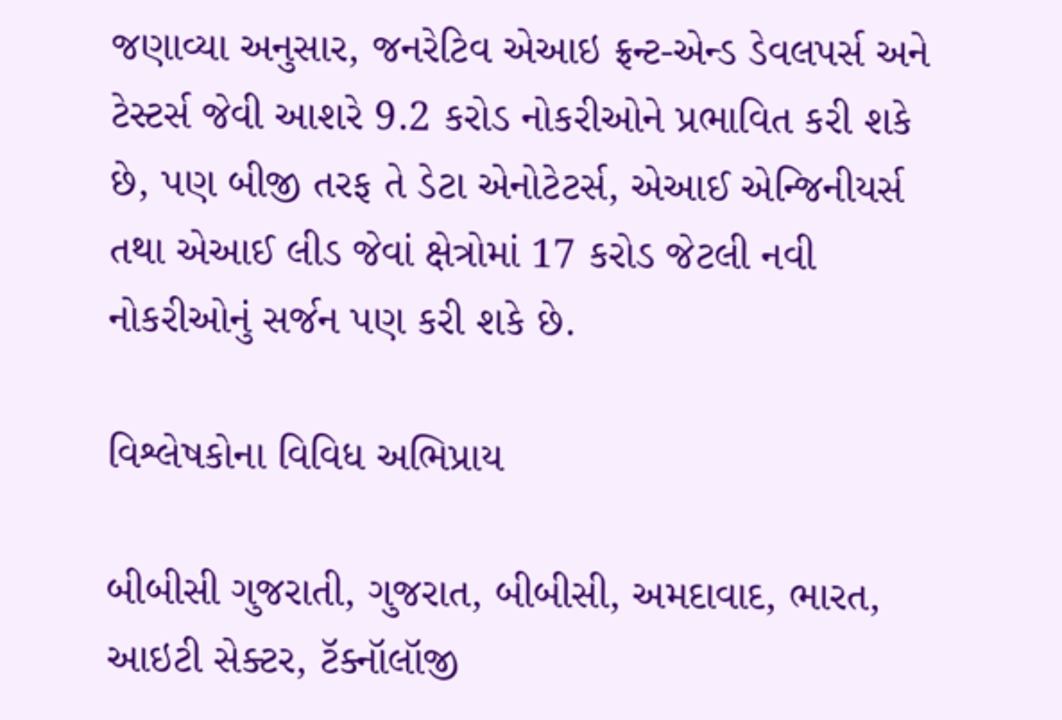જણાવ્યા અનુસાર, જનરેટિવ એઆઇ ફ્રન્ટ-એન્ડ ડેવલપર્સ અને ટેસ્ટર્સ જેવી આશરે 9.2 કરોડ નોકરીઓને પ્રભાવિત કરી શકે છે, પણ બીજી તરફ તે ડેટા એનોટેટર્સ, એઆઈ એન્જિનીયર્સ તથા એઆઈ લીડ જેવાં ક્ષેત્રોમાં 17 કરોડ જેટલી નવી નોકરીઓનું સર્જન પણ કરી શકે છે.

વિશ્લેષકોના વિવિધ અભિપ્રાય

બીબીસી ગુજરાતી, ગુજરાત, બીબીસી, અમદાવાદ, ભારત, આઇટી સેક્ટર, ટૅક્નૉલૉજી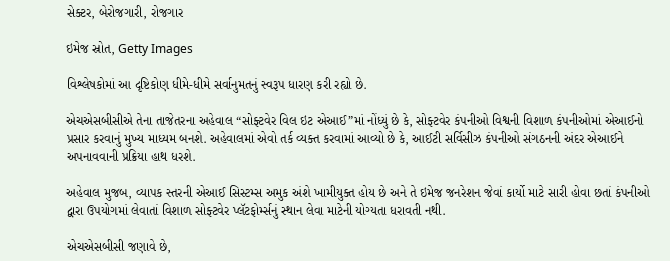સેક્ટર, બેરોજગારી, રોજગાર

ઇમેજ સ્રોત, Getty Images

વિશ્લેષકોમાં આ દૃષ્ટિકોણ ધીમે-ધીમે સર્વાનુમતનું સ્વરૂપ ધારણ કરી રહ્યો છે.

એચએસબીસીએ તેના તાજેતરના અહેવાલ “સોફ્ટવેર વિલ ઇટ એઆઈ”માં નોંધ્યું છે કે, સોફ્ટવેર કંપનીઓ વિશ્વની વિશાળ કંપનીઓમાં એઆઈનો પ્રસાર કરવાનું મુખ્ય માધ્યમ બનશે. અહેવાલમાં એવો તર્ક વ્યક્ત કરવામાં આવ્યો છે કે, આઈટી સર્વિસીઝ કંપનીઓ સંગઠનની અંદર એઆઈને અપનાવવાની પ્રક્રિયા હાથ ધરશે.

અહેવાલ મુજબ, વ્યાપક સ્તરની એઆઈ સિસ્ટમ્સ અમુક અંશે ખામીયુક્ત હોય છે અને તે ઇમેજ જનરેશન જેવાં કાર્યો માટે સારી હોવા છતાં કંપનીઓ દ્વારા ઉપયોગમાં લેવાતાં વિશાળ સોફ્ટવેર પ્લૅટફોર્મ્સનું સ્થાન લેવા માટેની યોગ્યતા ધરાવતી નથી.

એચએસબીસી જણાવે છે,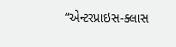“એન્ટરપ્રાઇસ-ક્લાસ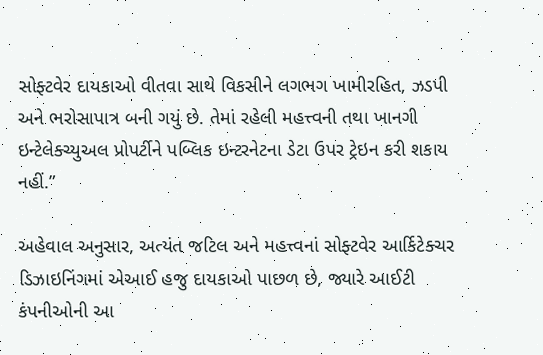સોફ્ટવેર દાયકાઓ વીતવા સાથે વિકસીને લગભગ ખામીરહિત, ઝડપી અને ભરોસાપાત્ર બની ગયું છે. તેમાં રહેલી મહત્ત્વની તથા ખાનગી ઇન્ટેલેક્ચ્યુઅલ પ્રોપર્ટીને પબ્લિક ઇન્ટરનેટના ડેટા ઉપર ટ્રેઇન કરી શકાય નહીં.”

અહેવાલ અનુસાર, અત્યંત જટિલ અને મહત્ત્વનાં સોફ્ટવેર આર્કિટેક્ચર ડિઝાઇનિંગમાં એઆઈ હજુ દાયકાઓ પાછળ છે, જ્યારે આઈટી કંપનીઓની આ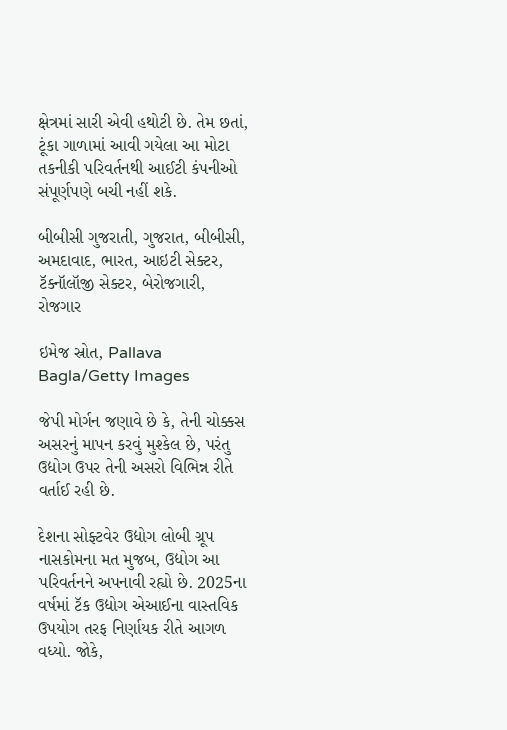ક્ષેત્રમાં સારી એવી હથોટી છે. તેમ છતાં, ટૂંકા ગાળામાં આવી ગયેલા આ મોટા તકનીકી પરિવર્તનથી આઈટી કંપનીઓ સંપૂર્ણપણે બચી નહીં શકે.

બીબીસી ગુજરાતી, ગુજરાત, બીબીસી, અમદાવાદ, ભારત, આઇટી સેક્ટર, ટૅક્નૉલૉજી સેક્ટર, બેરોજગારી, રોજગાર

ઇમેજ સ્રોત, Pallava Bagla/Getty Images

જેપી મોર્ગન જણાવે છે કે, તેની ચોક્કસ અસરનું માપન કરવું મુશ્કેલ છે, પરંતુ ઉદ્યોગ ઉપર તેની અસરો વિભિન્ન રીતે વર્તાઈ રહી છે.

દેશના સોફ્ટવેર ઉદ્યોગ લોબી ગ્રૂપ નાસકોમના મત મુજબ, ઉદ્યોગ આ પરિવર્તનને અપનાવી રહ્યો છે. 2025ના વર્ષમાં ટૅક ઉદ્યોગ એઆઈના વાસ્તવિક ઉપયોગ તરફ નિર્ણાયક રીતે આગળ વધ્યો. જોકે,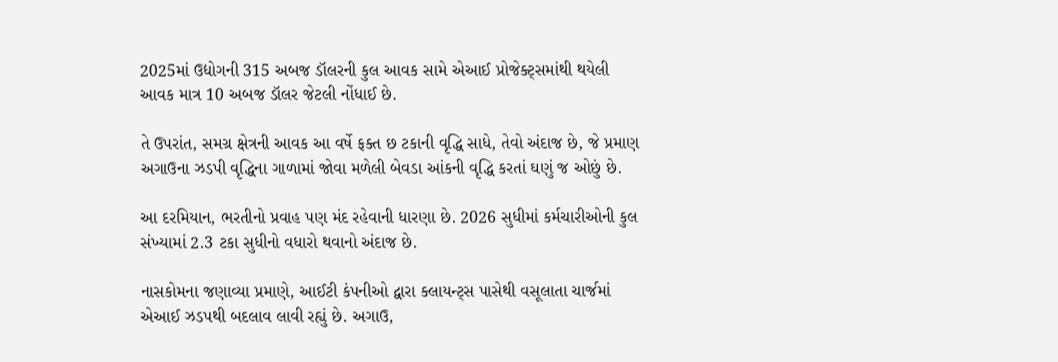2025માં ઉદ્યોગની 315 અબજ ડૉલરની કુલ આવક સામે એઆઈ પ્રોજેક્ટ્સમાંથી થયેલી આવક માત્ર 10 અબજ ડૉલર જેટલી નોંધાઈ છે.

તે ઉપરાંત, સમગ્ર ક્ષેત્રની આવક આ વર્ષે ફક્ત છ ટકાની વૃદ્ધિ સાધે, તેવો અંદાજ છે, જે પ્રમાણ અગાઉના ઝડપી વૃદ્ધિના ગાળામાં જોવા મળેલી બેવડા આંકની વૃદ્ધિ કરતાં ઘણું જ ઓછું છે.

આ દરમિયાન, ભરતીનો પ્રવાહ પણ મંદ રહેવાની ધારણા છે. 2026 સુધીમાં કર્મચારીઓની કુલ સંખ્યામાં 2.3 ટકા સુધીનો વધારો થવાનો અંદાજ છે.

નાસકોમના જણાવ્યા પ્રમાણે, આઈટી કંપનીઓ દ્વારા ક્લાયન્ટ્સ પાસેથી વસૂલાતા ચાર્જમાં એઆઈ ઝડપથી બદલાવ લાવી રહ્યું છે. અગાઉ,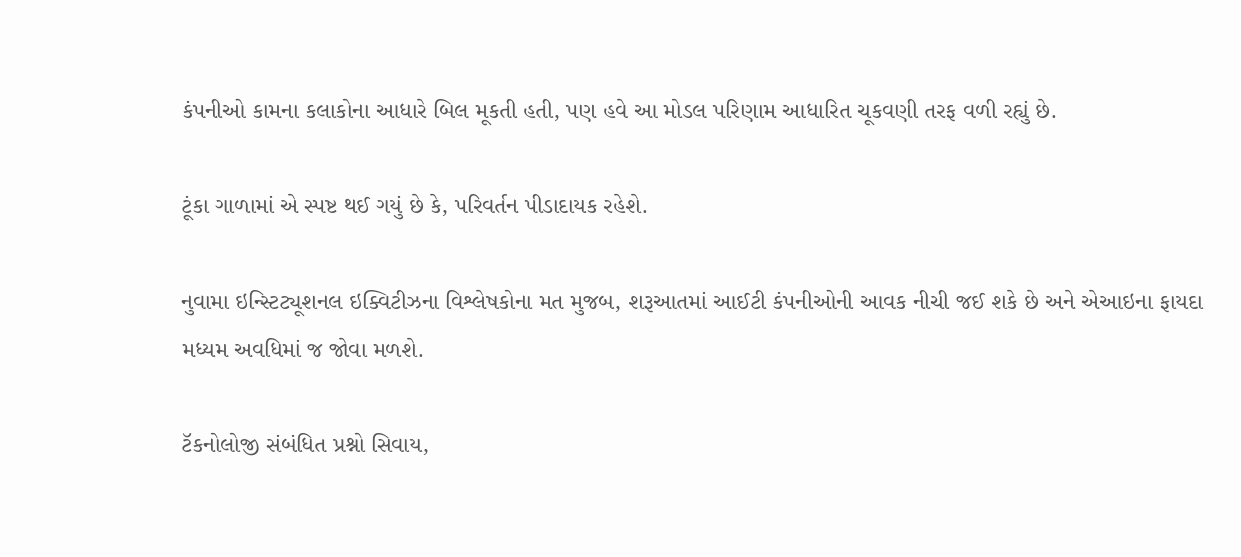કંપનીઓ કામના કલાકોના આધારે બિલ મૂકતી હતી, પણ હવે આ મોડલ પરિણામ આધારિત ચૂકવણી તરફ વળી રહ્યું છે.

ટૂંકા ગાળામાં એ સ્પષ્ટ થઈ ગયું છે કે, પરિવર્તન પીડાદાયક રહેશે.

નુવામા ઇન્સ્ટિટ્યૂશનલ ઇક્વિટીઝના વિશ્લેષકોના મત મુજબ, શરૂઆતમાં આઈટી કંપનીઓની આવક નીચી જઈ શકે છે અને એઆઇના ફાયદા મધ્યમ અવધિમાં જ જોવા મળશે.

ટૅકનોલોજી સંબંધિત પ્રશ્નો સિવાય,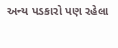અન્ય પડકારો પણ રહેલા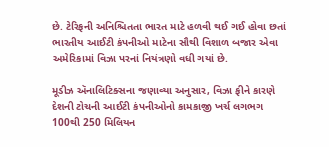છે. ટેરિફની અનિશ્ચિતતા ભારત માટે હળવી થઈ ગઈ હોવા છતાં ભારતીય આઈટી કંપનીઓ માટેના સૌથી વિશાળ બજાર એવા અમેરિકામાં વિઝા પરનાં નિયંત્રણો વધી ગયાં છે.

મૂડીઝ ઍનાલિટિક્સના જણાવ્યા અનુસાર, વિઝા ફીને કારણે દેશની ટોચની આઈટી કંપનીઓનો કામકાજી ખર્ચ લગભગ 100થી 250 મિલિયન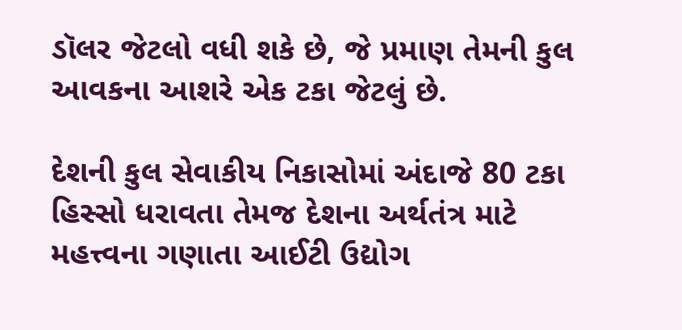ડૉલર જેટલો વધી શકે છે, જે પ્રમાણ તેમની કુલ આવકના આશરે એક ટકા જેટલું છે.

દેશની કુલ સેવાકીય નિકાસોમાં અંદાજે 80 ટકા હિસ્સો ધરાવતા તેમજ દેશના અર્થતંત્ર માટે મહત્ત્વના ગણાતા આઈટી ઉદ્યોગ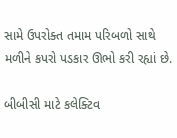સામે ઉપરોક્ત તમામ પરિબળો સાથે મળીને કપરો પડકાર ઊભો કરી રહ્યાં છે.

બીબીસી માટે કલેક્ટિવ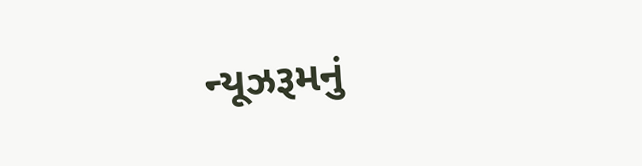ન્યૂઝરૂમનું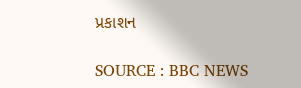પ્રકાશન

SOURCE : BBC NEWS